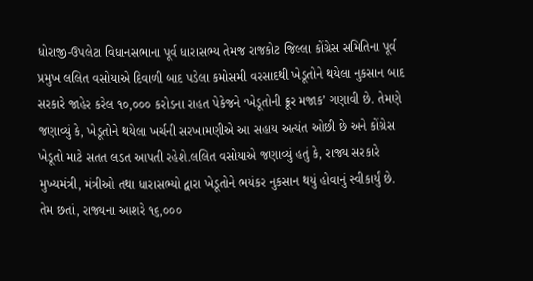ધોરાજી-ઉપલેટા વિધાનસભાના પૂર્વ ધારાસભ્ય તેમજ રાજકોટ જિલ્લા કોંગ્રેસ સમિતિના પૂર્વ પ્રમુખ લલિત વસોયાએ દિવાળી બાદ પડેલા કમોસમી વરસાદથી ખેડૂતોને થયેલા નુકસાન બાદ સરકારે જાહેર કરેલ ૧૦,૦૦૦ કરોડના રાહત પેકેજને ‘ખેડૂતોની ક્રૂર મજાક’ ગણાવી છે. તેમણે જણાવ્યું કે, ખેડૂતોને થયેલા ખર્ચની સરખામણીએ આ સહાય અત્યંત ઓછી છે અને કોંગ્રેસ ખેડૂતો માટે સતત લડત આપતી રહેશે.લલિત વસોયાએ જણાવ્યું હતું કે, રાજ્ય સરકારે મુખ્યમંત્રી, મંત્રીઓ તથા ધારાસભ્યો દ્વારા ખેડૂતોને ભયંકર નુકસાન થયું હોવાનું સ્વીકાર્યું છે. તેમ છતાં, રાજ્યના આશરે ૧૬,૦૦૦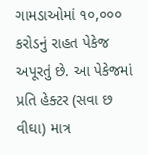ગામડાઓમાં ૧૦,૦૦૦ કરોડનું રાહત પેકેજ અપૂરતું છે. આ પેકેજમાં પ્રતિ હેક્ટર (સવા છ વીઘા) માત્ર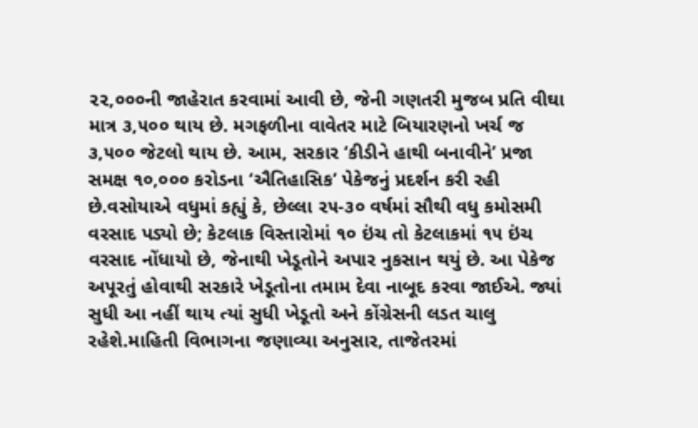૨૨,૦૦૦ની જાહેરાત કરવામાં આવી છે, જેની ગણતરી મુજબ પ્રતિ વીઘા માત્ર ૩,૫૦૦ થાય છે. મગફળીના વાવેતર માટે બિયારણનો ખર્ચ જ ૩,૫૦૦ જેટલો થાય છે. આમ, સરકાર ‘કીડીને હાથી બનાવીને’ પ્રજા સમક્ષ ૧૦,૦૦૦ કરોડના ‘ઐતિહાસિક’ પેકેજનું પ્રદર્શન કરી રહી છે.વસોયાએ વધુમાં કહ્યું કે, છેલ્લા ૨૫-૩૦ વર્ષમાં સૌથી વધુ કમોસમી વરસાદ પડ્યો છે; કેટલાક વિસ્તારોમાં ૧૦ ઇંચ તો કેટલાકમાં ૧૫ ઇંચ વરસાદ નોંધાયો છે, જેનાથી ખેડૂતોને અપાર નુકસાન થયું છે. આ પેકેજ અપૂરતું હોવાથી સરકારે ખેડૂતોના તમામ દેવા નાબૂદ કરવા જાઈએ. જ્યાં સુધી આ નહીં થાય ત્યાં સુધી ખેડૂતો અને કોંગ્રેસની લડત ચાલુ રહેશે.માહિતી વિભાગના જણાવ્યા અનુસાર, તાજેતરમાં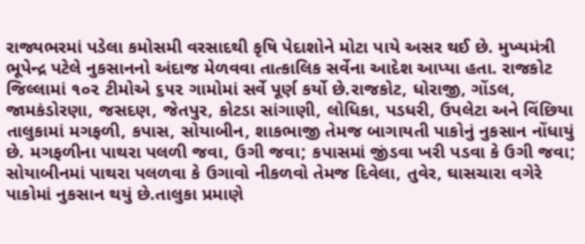રાજ્યભરમાં પડેલા કમોસમી વરસાદથી કૃષિ પેદાશોને મોટા પાયે અસર થઈ છે. મુખ્યમંત્રી ભૂપેન્દ્ર પટેલે નુકસાનનો અંદાજ મેળવવા તાત્કાલિક સર્વેના આદેશ આપ્યા હતા. રાજકોટ જિલ્લામાં ૧૦૨ ટીમોએ ૬૫૨ ગામોમાં સર્વે પૂર્ણ કર્યો છે.રાજકોટ, ધોરાજી, ગોંડલ, જામકંડોરણા, જસદણ, જેતપુર, કોટડા સાંગાણી, લોધિકા, પડધરી, ઉપલેટા અને વિંછિયા તાલુકામાં મગફળી, કપાસ, સોયાબીન, શાકભાજી તેમજ બાગાયતી પાકોનું નુકસાન નોંધાયું છે. મગફળીના પાથરા પલળી જવા, ઉગી જવા; કપાસમાં જીંડવા ખરી પડવા કે ઉગી જવા; સોયાબીનમાં પાથરા પલળવા કે ઉગાવો નીકળવો તેમજ દિવેલા, તુવેર, ઘાસચારા વગેરે પાકોમાં નુકસાન થયું છે.તાલુકા પ્રમાણે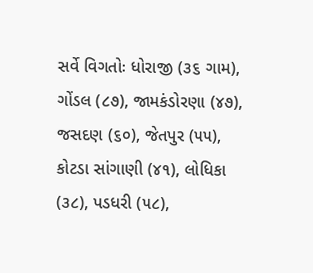સર્વે વિગતોઃ ધોરાજી (૩૬ ગામ), ગોંડલ (૮૭), જામકંડોરણા (૪૭), જસદણ (૬૦), જેતપુર (૫૫), કોટડા સાંગાણી (૪૧), લોધિકા (૩૮), પડધરી (૫૮),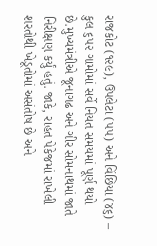રાજકોટ (૧૨૯), ઉપલેટા (૫૫) અને વિંછિયા (૪૬) – કુલ ૬૫૨ ગામોમાં સર્વે નિયત સમયમાં પૂર્ણ થયો છે.મુખ્યમંત્રીએ જૂનાગઢ અને ગીર સોમનાથમાં જાતે નિરીક્ષણ કર્યું હતું. જાકે, રાહત પેકેજમાં રાખેલી શરતોથી ખેડૂતોમાં અસંતોષ છે અને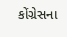કોંગ્રેસના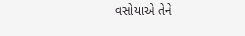વસોયાએ તેને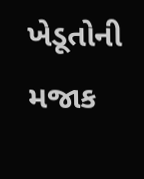ખેડૂતોની મજાક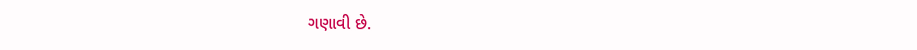ગણાવી છે.